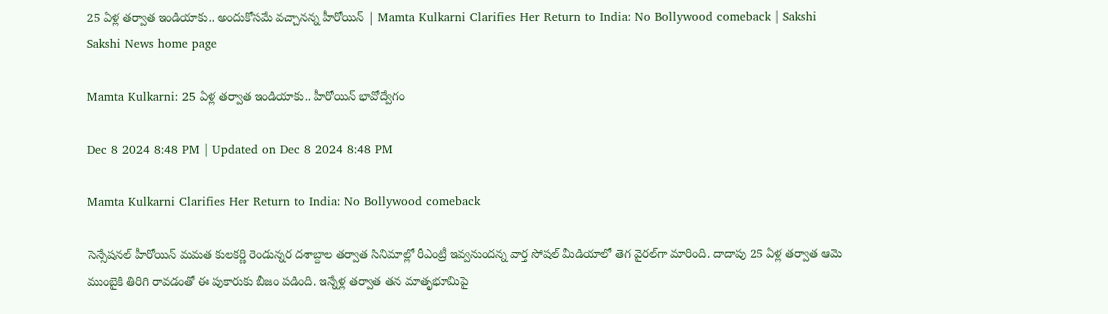25 ఏళ్ల తర్వాత ఇండియాకు.. అందుకోసమే వచ్చానన్న హీరోయిన్‌ | Mamta Kulkarni Clarifies Her Return to India: No Bollywood comeback | Sakshi
Sakshi News home page

Mamta Kulkarni: 25 ఏళ్ల తర్వాత ఇండియాకు.. హీరోయిన్‌ భావోద్వేగం

Dec 8 2024 8:48 PM | Updated on Dec 8 2024 8:48 PM

Mamta Kulkarni Clarifies Her Return to India: No Bollywood comeback

సెన్సేషనల్‌ హీరోయిన్‌ మమత కులకర్ణి రెండున్నర దశాబ్దాల తర్వాత సినిమాల్లో రీఎంట్రీ ఇవ్వనుందన్న వార్త సోషల్‌ మీడియాలో తెగ వైరల్‌గా మారింది. దాదాపు 25 ఏళ్ల తర్వాత ఆమె ముంబైకి తిరిగి రావడంతో ఈ పుకారుకు బీజం పడింది. ఇన్నేళ్ల తర్వాత తన మాతృభూమిపై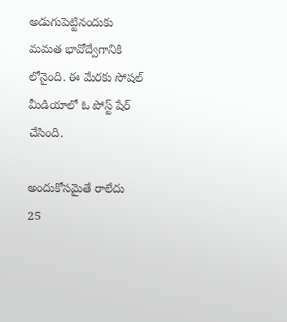అడుగుపెట్టినందుకు మమత భావోద్వేగానికి లోనైంది. ఈ మేరకు సోషల్‌ మీడియాలో ఓ పోస్ట్‌ షేర్‌ చేసింది.

అందుకోసమైతే రాలేదు
25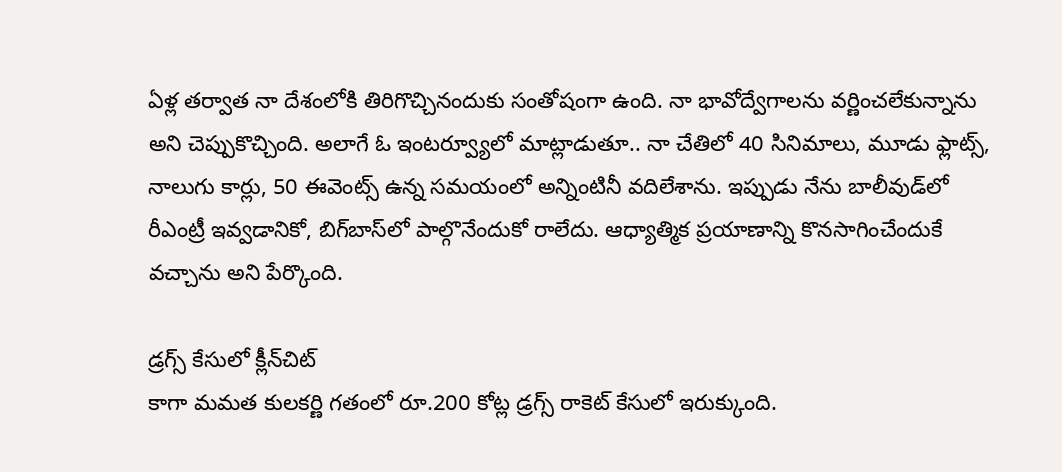ఏళ్ల తర్వాత నా దేశంలోకి తిరిగొచ్చినందుకు సంతోషంగా ఉంది. నా భావోద్వేగాలను వర్ణించలేకున్నాను అని చెప్పుకొచ్చింది. అలాగే ఓ ఇంటర్వ్యూలో మాట్లాడుతూ.. నా చేతిలో 40 సినిమాలు, మూడు ఫ్లాట్స్‌, నాలుగు కార్లు, 50 ఈవెంట్స్‌ ఉన్న సమయంలో అన్నింటినీ వదిలేశాను. ఇప్పుడు నేను బాలీవుడ్‌లో రీఎంట్రీ ఇవ్వడానికో, బిగ్‌బాస్‌లో పాల్గొనేందుకో రాలేదు. ఆధ్యాత్మిక ప్రయాణాన్ని కొనసాగించేందుకే వచ్చాను అని పేర్కొంది.

డ్రగ్స్‌ కేసులో క్లీన్‌చిట్‌
కాగా మమత కులకర్ణి గతంలో రూ.200 కోట్ల డ్రగ్స్‌ రాకెట్‌ కేసులో ఇరుక్కుంది.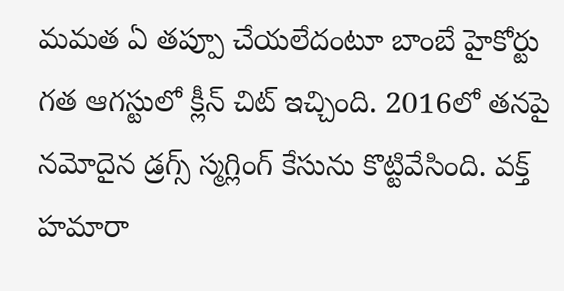మమత ఏ తప్పూ చేయలేదంటూ బాంబే హైకోర్టు గత ఆగస్టులో క్లీన్‌ చిట్‌ ఇచ్చింది. 2016లో తనపై నమోదైన డ్రగ్స్‌ స్మగ్లింగ్‌ కేసును కొట్టివేసింది. వక్త్‌ హమారా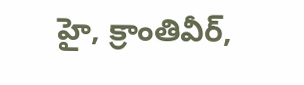హై, క్రాంతివీర్‌,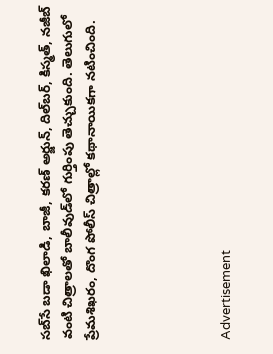సబ్‌సే బడా ఖిలాడి, బాజీ, కరణ్‌ అర్జున్‌, దిల్‌బర్‌, కిస్మత్‌, నజీబ్‌ వంటి చిత్రాలతో బాలీవుడ్‌లో గుర్తింపు తెచ్చుకుంది. తెలుగులో ప్రేమశిఖరం, దొంగ పోలీస్‌ చిత్రాల్లో కథానాయికగా నటించింది.





Advertisement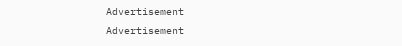Advertisement
Advertisement